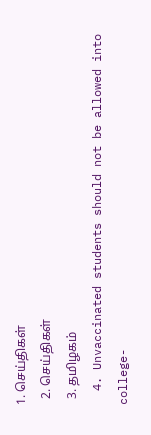1. செய்திகள்
  2. செய்திகள்
  3. த‌மிழக‌ம்
  4. Unvaccinated students should not be allowed into college-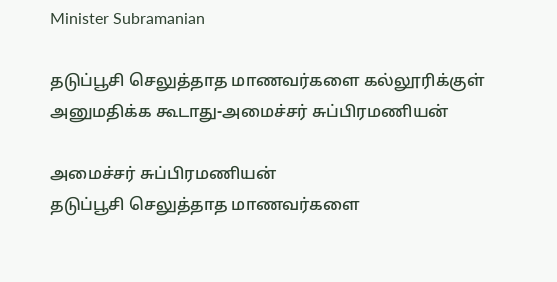Minister Subramanian

தடுப்பூசி செலுத்தாத மாணவர்களை கல்லூரிக்குள் அனுமதிக்க கூடாது-அமைச்சர் சுப்பிரமணியன்

அமைச்சர் சுப்பிரமணியன்
தடுப்பூசி செலுத்தாத மாணவர்களை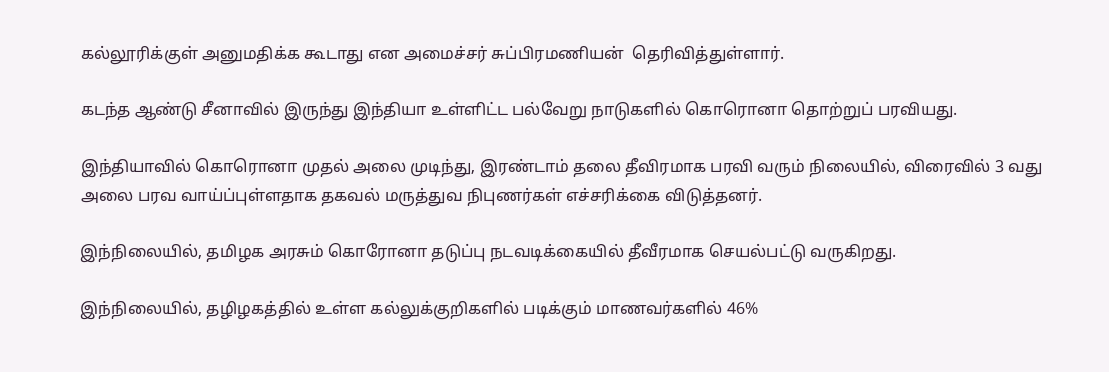கல்லூரிக்குள் அனுமதிக்க கூடாது என அமைச்சர் சுப்பிரமணியன்  தெரிவித்துள்ளார்.

கடந்த ஆண்டு சீனாவில் இருந்து இந்தியா உள்ளிட்ட பல்வேறு நாடுகளில் கொரொனா தொற்றுப் பரவியது.

இந்தியாவில் கொரொனா முதல் அலை முடிந்து, இரண்டாம் தலை தீவிரமாக பரவி வரும் நிலையில், விரைவில் 3 வது அலை பரவ வாய்ப்புள்ளதாக தகவல் மருத்துவ நிபுணர்கள் எச்சரிக்கை விடுத்தனர்.

இந்நிலையில், தமிழக அரசும் கொரோனா தடுப்பு நடவடிக்கையில் தீவீரமாக செயல்பட்டு வருகிறது.

இந்நிலையில், தழிழகத்தில் உள்ள கல்லுக்குறிகளில் படிக்கும் மாணவர்களில் 46%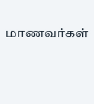மாணவர்கள்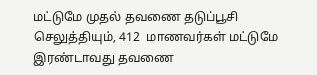மட்டுமே முதல் தவணை தடுப்பூசி செலுத்தியும், 412  மாணவர்கள் மட்டுமே இரண்டாவது தவணை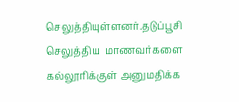செலுத்தியுள்ளனர்.தடுப்பூசி செலுத்திய  மாணவர்களை கல்லூரிக்குள் அனுமதிக்க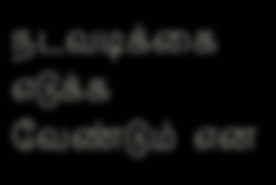நடவடிக்கை எடுக்க வேண்டும்  என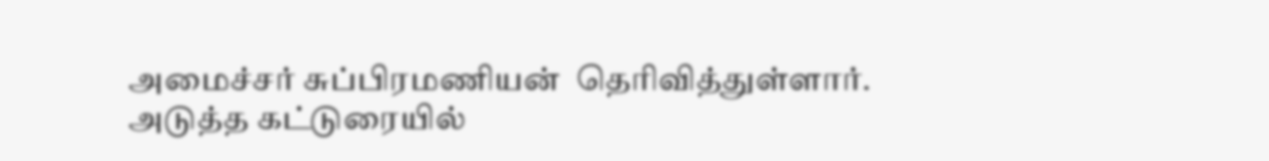அமைச்சர் சுப்பிரமணியன்  தெரிவித்துள்ளார்.
அடுத்த கட்டுரையில்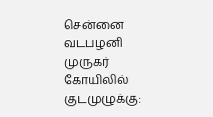சென்னை வடபழனி முருகர் கோயிலில் குடமுழுக்கு: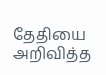தேதியை அறிவித்த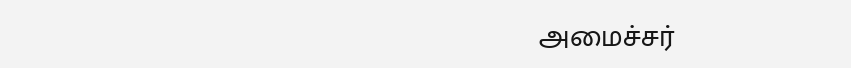அமைச்சர்